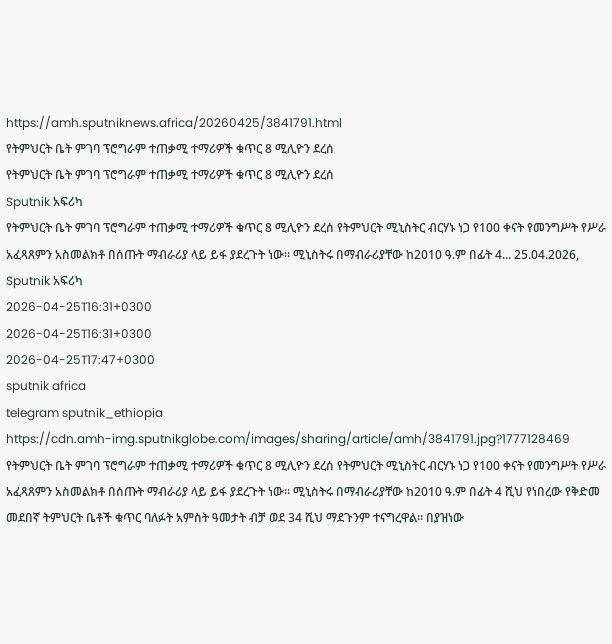https://amh.sputniknews.africa/20260425/3841791.html
የትምህርት ቤት ምገባ ፕሮግራም ተጠቃሚ ተማሪዎች ቁጥር 8 ሚሊዮን ደረሰ
የትምህርት ቤት ምገባ ፕሮግራም ተጠቃሚ ተማሪዎች ቁጥር 8 ሚሊዮን ደረሰ
Sputnik አፍሪካ
የትምህርት ቤት ምገባ ፕሮግራም ተጠቃሚ ተማሪዎች ቁጥር 8 ሚሊዮን ደረሰ የትምህርት ሚኒስትር ብርሃኑ ነጋ የ100 ቀናት የመንግሥት የሥራ አፈጻጸምን አስመልክቶ በሰጡት ማብራሪያ ላይ ይፋ ያደረጉት ነው። ሚኒስትሩ በማብራሪያቸው ከ2010 ዓ.ም በፊት 4... 25.04.2026, Sputnik አፍሪካ
2026-04-25T16:31+0300
2026-04-25T16:31+0300
2026-04-25T17:47+0300
sputnik africa
telegram sputnik_ethiopia
https://cdn.amh-img.sputnikglobe.com/images/sharing/article/amh/3841791.jpg?1777128469
የትምህርት ቤት ምገባ ፕሮግራም ተጠቃሚ ተማሪዎች ቁጥር 8 ሚሊዮን ደረሰ የትምህርት ሚኒስትር ብርሃኑ ነጋ የ100 ቀናት የመንግሥት የሥራ አፈጻጸምን አስመልክቶ በሰጡት ማብራሪያ ላይ ይፋ ያደረጉት ነው። ሚኒስትሩ በማብራሪያቸው ከ2010 ዓ.ም በፊት 4 ሺህ የነበረው የቅድመ መደበኛ ትምህርት ቤቶች ቁጥር ባለፉት አምስት ዓመታት ብቻ ወደ 34 ሺህ ማደጉንም ተናግረዋል። በያዝነው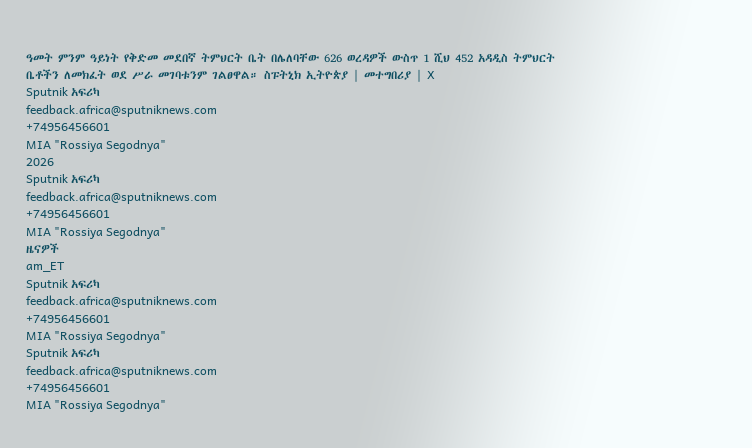ዓመት ምንም ዓይነት የቅድመ መደበኛ ትምህርት ቤት በሌለባቸው 626 ወረዳዎች ውስጥ 1 ሺህ 452 አዳዲስ ትምህርት ቤቶችን ለመክፈት ወደ ሥራ መገባቱንም ገልፀዋል። ስፑትኒክ ኢትዮጵያ | መተግበሪያ | X
Sputnik አፍሪካ
feedback.africa@sputniknews.com
+74956456601
MIA "Rossiya Segodnya"
2026
Sputnik አፍሪካ
feedback.africa@sputniknews.com
+74956456601
MIA "Rossiya Segodnya"
ዜናዎች
am_ET
Sputnik አፍሪካ
feedback.africa@sputniknews.com
+74956456601
MIA "Rossiya Segodnya"
Sputnik አፍሪካ
feedback.africa@sputniknews.com
+74956456601
MIA "Rossiya Segodnya"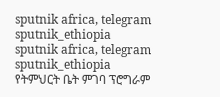sputnik africa, telegram sputnik_ethiopia
sputnik africa, telegram sputnik_ethiopia
የትምህርት ቤት ምገባ ፕሮግራም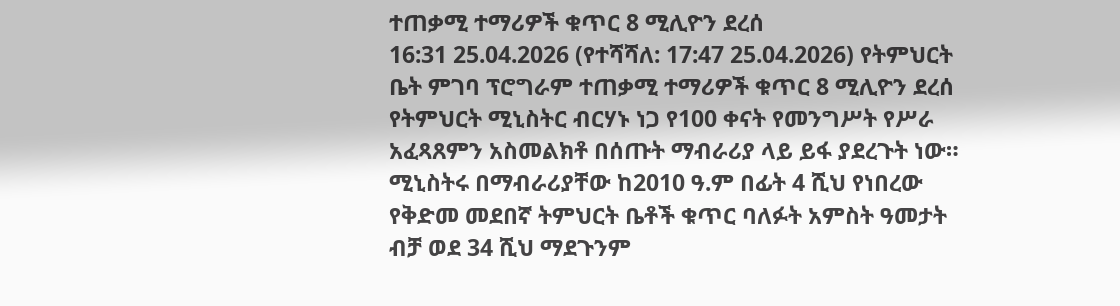ተጠቃሚ ተማሪዎች ቁጥር 8 ሚሊዮን ደረሰ
16:31 25.04.2026 (የተሻሻለ: 17:47 25.04.2026) የትምህርት ቤት ምገባ ፕሮግራም ተጠቃሚ ተማሪዎች ቁጥር 8 ሚሊዮን ደረሰ የትምህርት ሚኒስትር ብርሃኑ ነጋ የ100 ቀናት የመንግሥት የሥራ አፈጻጸምን አስመልክቶ በሰጡት ማብራሪያ ላይ ይፋ ያደረጉት ነው።
ሚኒስትሩ በማብራሪያቸው ከ2010 ዓ.ም በፊት 4 ሺህ የነበረው የቅድመ መደበኛ ትምህርት ቤቶች ቁጥር ባለፉት አምስት ዓመታት ብቻ ወደ 34 ሺህ ማደጉንም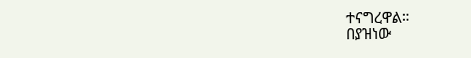ተናግረዋል።
በያዝነው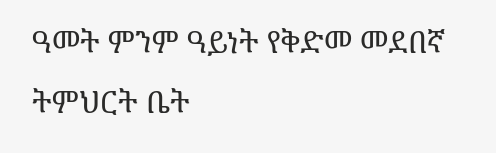ዓመት ምንም ዓይነት የቅድመ መደበኛ ትምህርት ቤት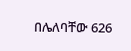በሌለባቸው 626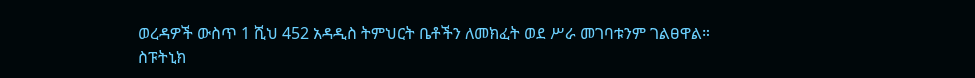ወረዳዎች ውስጥ 1 ሺህ 452 አዳዲስ ትምህርት ቤቶችን ለመክፈት ወደ ሥራ መገባቱንም ገልፀዋል።
ስፑትኒክ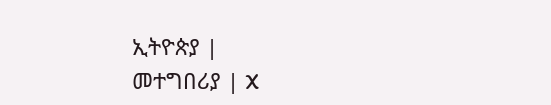ኢትዮጵያ |
መተግበሪያ | X